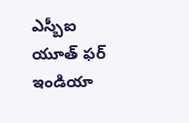ఎస్బీఐ యూత్ ఫర్ ఇండియా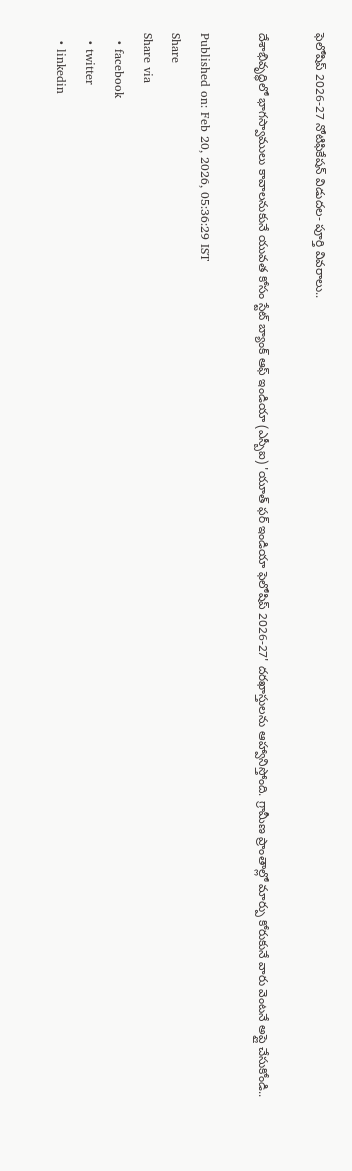ఫెలోషిప్ 2026-27 నోటిఫికేషన్ విడుదల- పూర్తి వివరాలు..

దేశాభివృద్ధిలో భాగస్వాములు కావాలనుకునే యువత కోసం స్టేట్ బ్యాంక్ ఆఫ్ ఇండియా (ఎస్బీఐ) 'యూత్ ఫర్ ఇండియా ఫెలోషిప్ 2026-27' దరఖాస్తులను ఆహ్వానిస్తోంది. గ్రామీణ ప్రాంతాల్లో మార్పు కోరుకునే వారు వెంటనే అప్లై చేసుకోండి..

Published on: Feb 20, 2026, 05:36:29 IST
Share
Share via
  • facebook
  • twitter
  • linkedin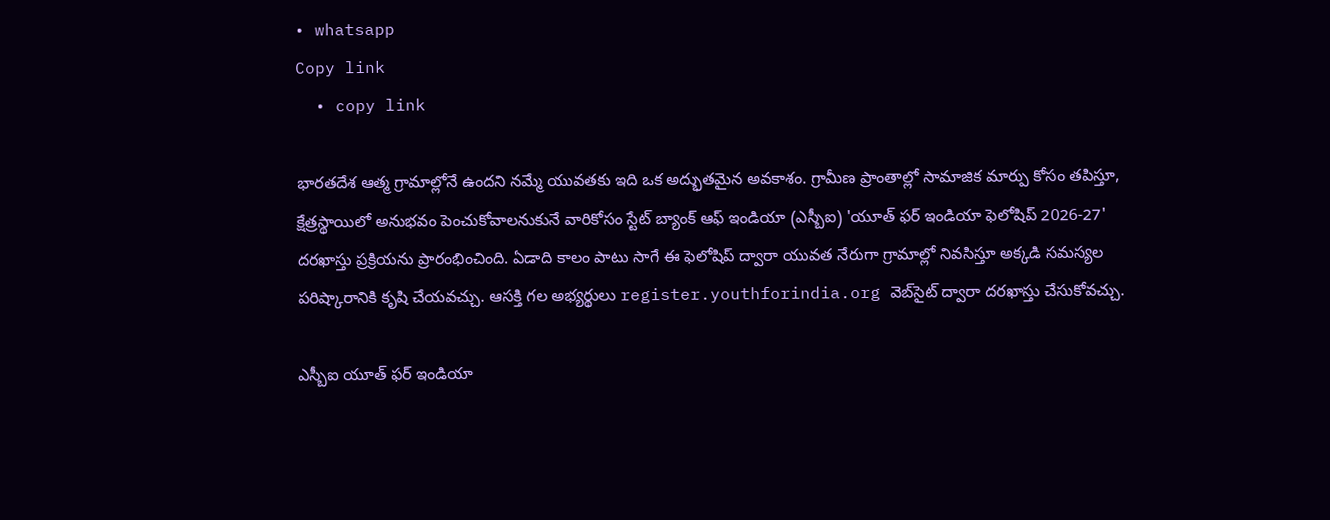• whatsapp
Copy link
  • copy link

భారతదేశ ఆత్మ గ్రామాల్లోనే ఉందని నమ్మే యువతకు ఇది ఒక అద్భుతమైన అవకాశం. గ్రామీణ ప్రాంతాల్లో సామాజిక మార్పు కోసం తపిస్తూ, క్షేత్రస్థాయిలో అనుభవం పెంచుకోవాలనుకునే వారికోసం స్టేట్ బ్యాంక్ ఆఫ్ ఇండియా (ఎస్బీఐ) 'యూత్ ఫర్ ఇండియా ఫెలోషిప్ 2026-27' దరఖాస్తు ప్రక్రియను ప్రారంభించింది. ఏడాది కాలం పాటు సాగే ఈ ఫెలోషిప్ ద్వారా యువత నేరుగా గ్రామాల్లో నివసిస్తూ అక్కడి సమస్యల పరిష్కారానికి కృషి చేయవచ్చు. ఆసక్తి గల అభ్యర్థులు register.youthforindia.org వెబ్‌సైట్ ద్వారా దరఖాస్తు చేసుకోవచ్చు.

ఎస్బీఐ యూత్ ఫర్ ఇండియా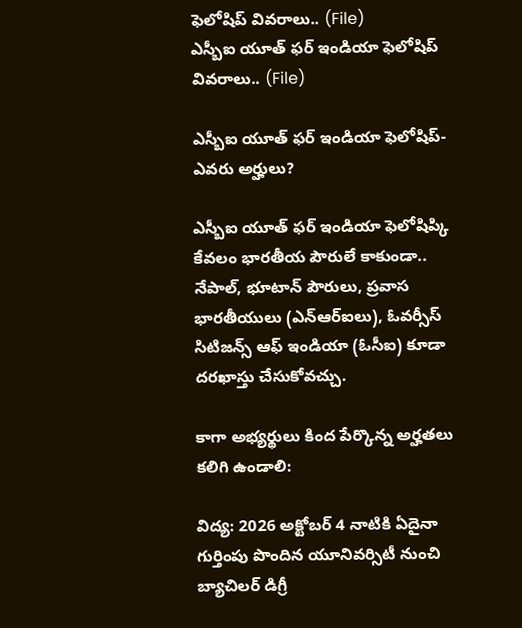ఫెలోషిప్ వివరాలు.. (File)
ఎస్బీఐ యూత్ ఫర్ ఇండియా ఫెలోషిప్ వివరాలు.. (File)

ఎస్బీఐ యూత్ ఫర్ ఇండియా ఫెలోషిప్- ఎవరు అర్హులు?

ఎస్బీఐ యూత్ ఫర్ ఇండియా ఫెలోషిప్కి కేవలం భారతీయ పౌరులే కాకుండా.. నేపాల్, భూటాన్ పౌరులు, ప్రవాస భారతీయులు (ఎన్ఆర్ఐలు), ఓవర్సీస్ సిటిజన్స్ ఆఫ్ ఇండియా (ఓసీఐ) కూడా దరఖాస్తు చేసుకోవచ్చు.

కాగా అభ్యర్థులు కింద పేర్కొన్న అర్హతలు కలిగి ఉండాలి:

విద్య: 2026 అక్టోబర్ 4 నాటికి ఏదైనా గుర్తింపు పొందిన యూనివర్సిటీ నుంచి బ్యాచిలర్ డిగ్రీ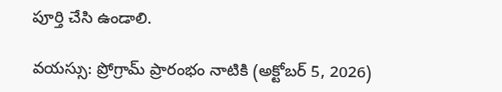పూర్తి చేసి ఉండాలి.

వయస్సు: ప్రోగ్రామ్ ప్రారంభం నాటికి (అక్టోబర్ 5, 2026)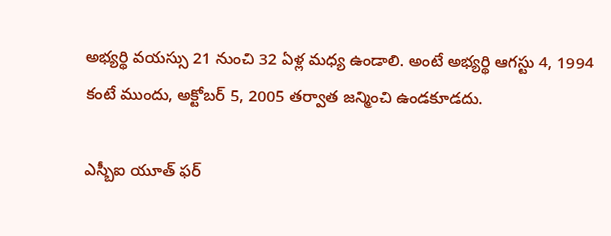అభ్యర్థి వయస్సు 21 నుంచి 32 ఏళ్ల మధ్య ఉండాలి. అంటే అభ్యర్థి ఆగస్టు 4, 1994 కంటే ముందు, అక్టోబర్ 5, 2005 తర్వాత జన్మించి ఉండకూడదు.

ఎస్బీఐ యూత్ ఫర్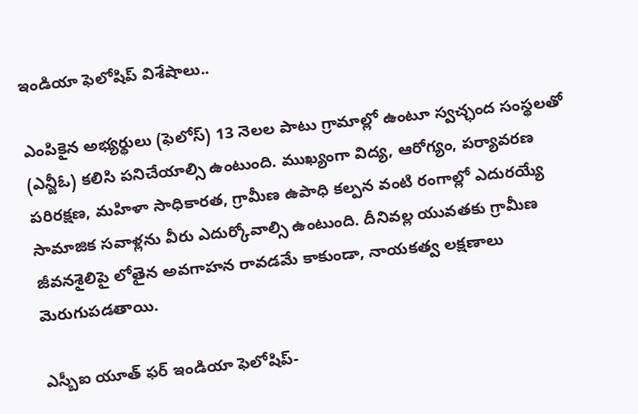ఇండియా ఫెలోషిప్ విశేషాలు..

ఎంపికైన అభ్యర్థులు (ఫెలోస్) 13 నెలల పాటు గ్రామాల్లో ఉంటూ స్వచ్ఛంద సంస్థలతో (ఎన్జీఓ) కలిసి పనిచేయాల్సి ఉంటుంది. ముఖ్యంగా విద్య, ఆరోగ్యం, పర్యావరణ పరిరక్షణ, మహిళా సాధికారత, గ్రామీణ ఉపాధి కల్పన వంటి రంగాల్లో ఎదురయ్యే సామాజిక సవాళ్లను వీరు ఎదుర్కోవాల్సి ఉంటుంది. దీనివల్ల యువతకు గ్రామీణ జీవనశైలిపై లోతైన అవగాహన రావడమే కాకుండా, నాయకత్వ లక్షణాలు మెరుగుపడతాయి.

ఎస్బీఐ యూత్ ఫర్ ఇండియా ఫెలోషిప్-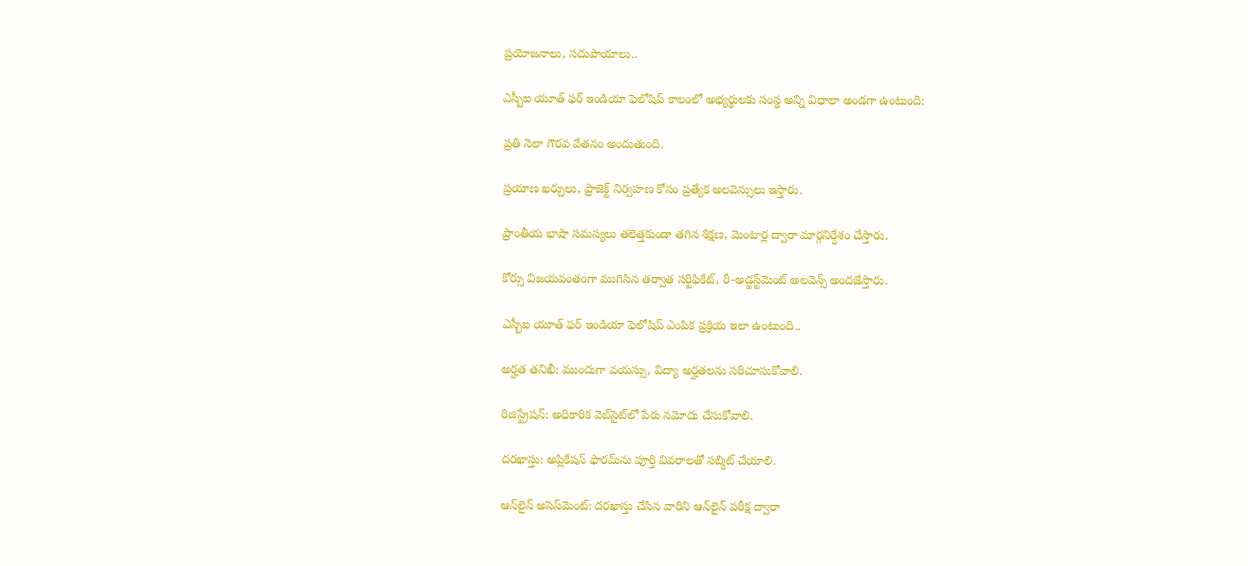ప్రయోజనాలు, సదుపాయాలు..

ఎస్బీఐ యూత్ ఫర్ ఇండియా ఫెలోషిప్ కాలంలో అభ్యర్థులకు సంస్థ అన్ని విధాలా అండగా ఉంటుంది:

ప్రతి నెలా గౌరవ వేతనం అందుతుంది.

ప్రయాణ ఖర్చులు, ప్రాజెక్ట్ నిర్వహణ కోసం ప్రత్యేక అలవెన్సులు ఇస్తారు.

ప్రాంతీయ భాషా సమస్యలు తలెత్తకుండా తగిన శిక్షణ, మెంటార్ల ద్వారా మార్గనిర్దేశం చేస్తారు.

కోర్సు విజయవంతంగా ముగిసిన తర్వాత సర్టిఫికేట్, రీ-అడ్జస్ట్‌మెంట్ అలవెన్స్ అందజేస్తారు.

ఎస్బీఐ యూత్ ఫర్ ఇండియా ఫెలోషిప్ ఎంపిక ప్రక్రియ ఇలా ఉంటుంది..

అర్హత తనిఖీ: ముందుగా వయస్సు, విద్యా అర్హతలను సరిచూసుకోవాలి.

రిజిస్ట్రేషన్: అధికారిక వెబ్‌సైట్‌లో పేరు నమోదు చేసుకోవాలి.

దరఖాస్తు: అప్లికేషన్ ఫారమ్‌ను పూర్తి వివరాలతో సబ్మిట్ చేయాలి.

ఆన్‌లైన్ అసెస్‌మెంట్: దరఖాస్తు చేసిన వారిని ఆన్‌లైన్ పరీక్ష ద్వారా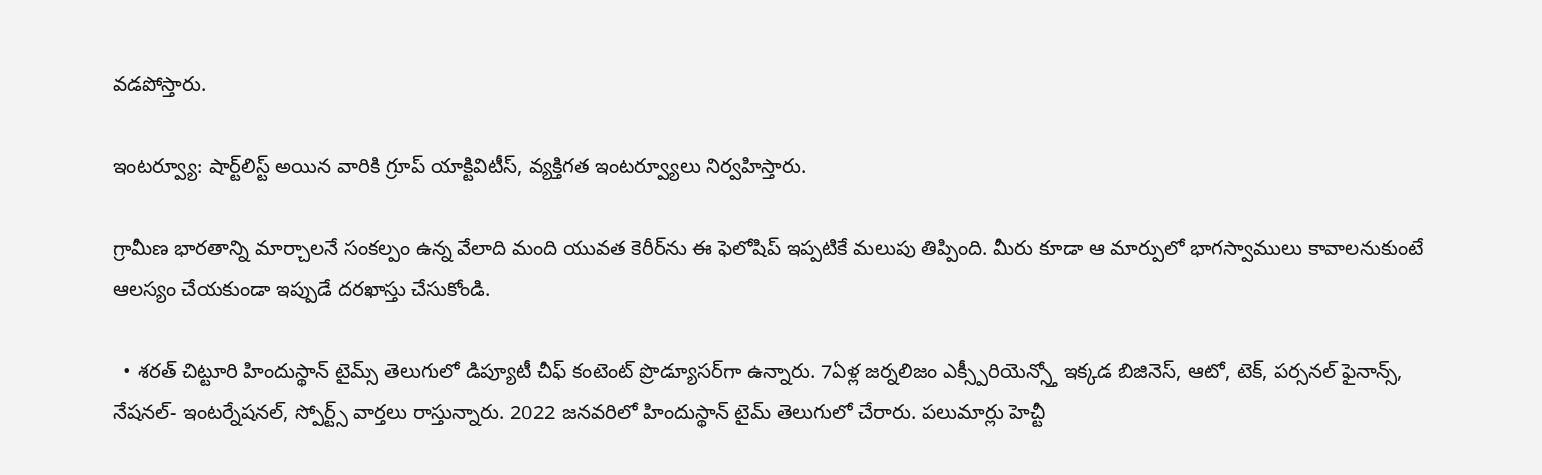వడపోస్తారు.

ఇంటర్వ్యూ: షార్ట్‌లిస్ట్ అయిన వారికి గ్రూప్ యాక్టివిటీస్, వ్యక్తిగత ఇంటర్వ్యూలు నిర్వహిస్తారు.

గ్రామీణ భారతాన్ని మార్చాలనే సంకల్పం ఉన్న వేలాది మంది యువత కెరీర్‌ను ఈ ఫెలోషిప్ ఇప్పటికే మలుపు తిప్పింది. మీరు కూడా ఆ మార్పులో భాగస్వాములు కావాలనుకుంటే ఆలస్యం చేయకుండా ఇప్పుడే దరఖాస్తు చేసుకోండి.

  • శరత్ చిట్టూరి హిందుస్థాన్ టైమ్స్ తెలుగులో డిప్యూటీ చీఫ్ కంటెంట్ ప్రొడ్యూసర్‌గా ఉన్నారు. 7ఏళ్ల జర్నలిజం ఎక్స్పీరియెన్స్తో ఇక్కడ బిజినెస్, ఆటో, టెక్, పర్సనల్ ఫైనాన్స్, నేషనల్- ఇంటర్నేషనల్, స్పోర్ట్స్ వార్తలు రాస్తున్నారు. 2022 జనవరిలో హిందుస్థాన్ టైమ్ తెలుగులో చేరారు. పలుమార్లు హెచ్టీ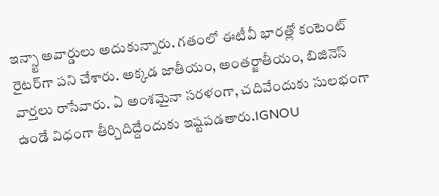ఇన్స్టా అవార్డులు అదుకున్నారు. గతంలో ఈటీవీ భారత్లో కంటెంట్ రైటర్‌గా పని చేశారు. అక్కడ జాతీయం, అంతర్జాతీయం, బిజినెస్ వార్తలు రాసేవారు. ఏ అంశమైనా సరళంగా, చదివేందుకు సులభంగా ఉండే విధంగా తీర్చిదిద్దేందుకు ఇష్టపడతారు.IGNOU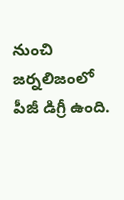నుంచి జర్నలిజంలో పీజీ డిగ్రీ ఉంది.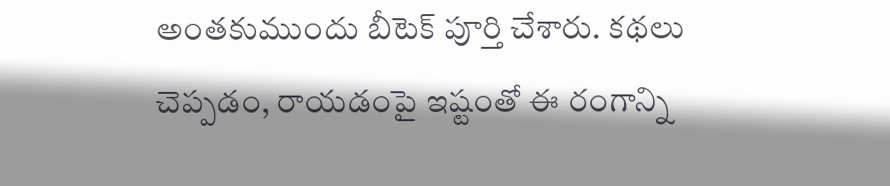అంతకుముందు బీటెక్ పూర్తి చేశారు. కథలు చెప్పడం, రాయడంపై ఇష్టంతో ఈ రంగాన్ని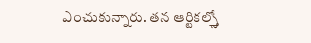ఎంచుకున్నారు. తన ఆర్టికల్స్తో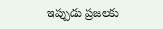ఇప్పుడు ప్రజలకు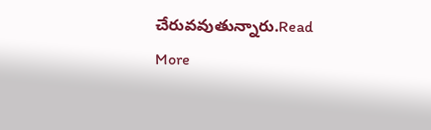చేరువవుతున్నారు.Read More